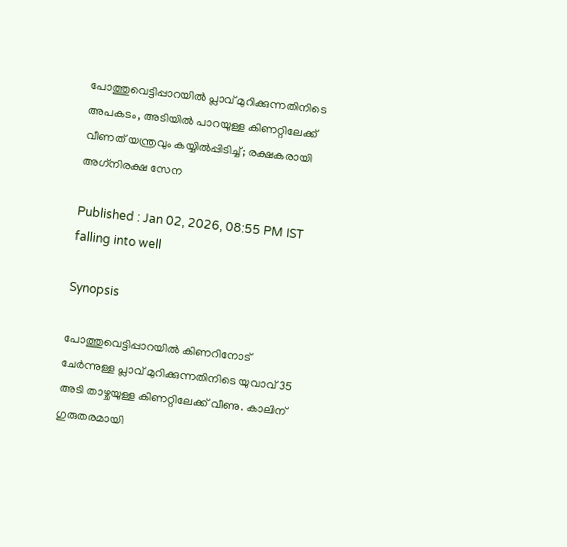പോത്തുവെട്ടിപ്പാറയില്‍ പ്ലാവ് മുറിക്കുന്നതിനിടെ അപകടം, അടിയിൽ പാറയുള്ള കിണറ്റിലേക്ക് വീണത് യന്ത്രവും കയ്യിൽപ്പിടിച്ച്; രക്ഷകരായി അഗ്‌നിരക്ഷ സേന

Published : Jan 02, 2026, 08:55 PM IST
falling into well

Synopsis

പോത്തുവെട്ടിപ്പാറയിൽ കിണറിനോട് ചേർന്നുള്ള പ്ലാവ് മുറിക്കുന്നതിനിടെ യുവാവ് 35 അടി താഴ്ചയുള്ള കിണറ്റിലേക്ക് വീണു. കാലിന് ഗുരുതരമായി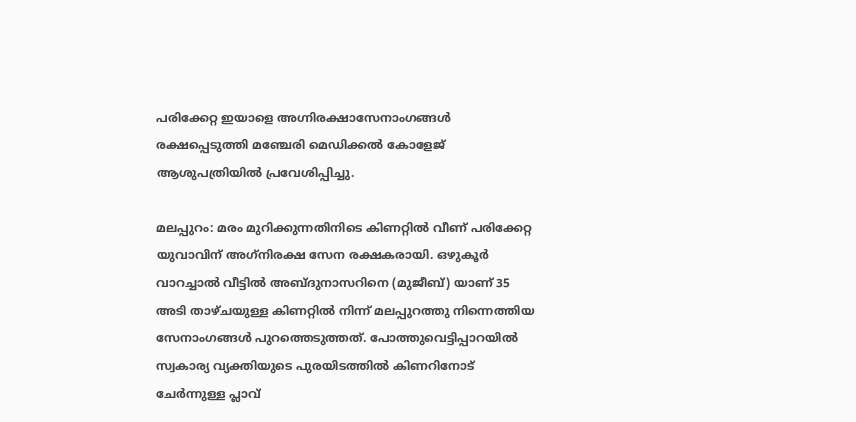പരിക്കേറ്റ ഇയാളെ അഗ്നിരക്ഷാസേനാംഗങ്ങൾ രക്ഷപ്പെടുത്തി മഞ്ചേരി മെഡിക്കൽ കോളേജ് ആശുപത്രിയിൽ പ്രവേശിപ്പിച്ചു.

മലപ്പുറം: മരം മുറിക്കുന്നതിനിടെ കിണറ്റില്‍ വീണ് പരിക്കേറ്റ യുവാവിന് അഗ്‌നിരക്ഷ സേന രക്ഷകരായി. ഒഴുകൂര്‍ വാറച്ചാല്‍ വീട്ടില്‍ അബ്ദുനാസറിനെ (മുജീബ്) യാണ് 35 അടി താഴ്ചയുള്ള കിണറ്റില്‍ നിന്ന് മലപ്പുറത്തു നിന്നെത്തിയ സേനാംഗങ്ങള്‍ പുറത്തെടുത്തത്. പോത്തുവെട്ടിപ്പാറയില്‍ സ്വകാര്യ വ്യക്തിയുടെ പുരയിടത്തില്‍ കിണറിനോട് ചേര്‍ന്നുള്ള പ്ലാവ്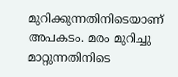മുറിക്കുന്നതിനിടെയാണ് അപകടം. മരം മുറിച്ചു മാറ്റുന്നതിനിടെ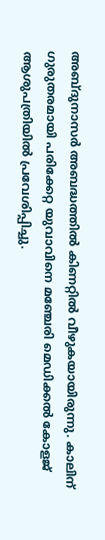അബ്ദുനാസര്‍ അബദ്ധത്തില്‍ കിണറ്റില്‍ വീഴുകയായിരുന്നു. കാലിന് ഗുരുതരമായി പരിക്കേറ്റ യുവാവിനെ മഞ്ചേരി മെഡിക്കല്‍ കോളജ് ആശുപത്രിയില്‍ പ്രവേശിപ്പിച്ചു.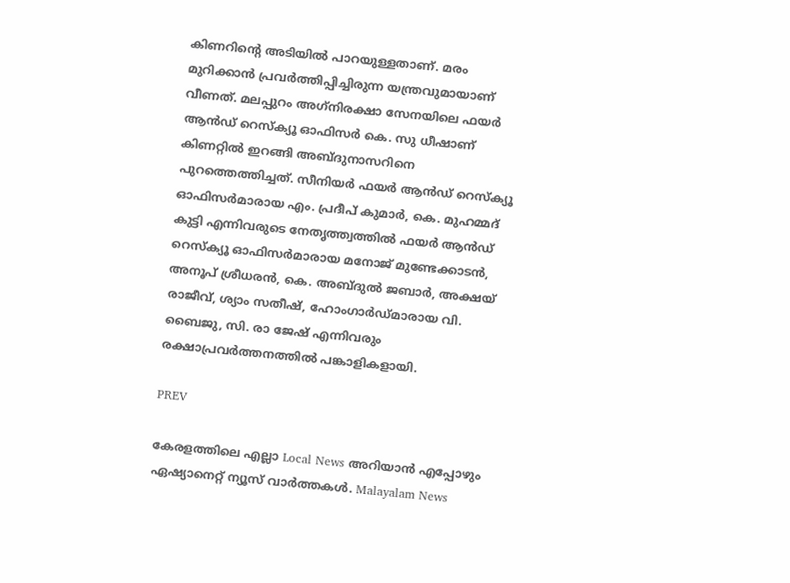കിണറിന്റെ അടിയില്‍ പാറയുള്ളതാണ്. മരം മുറിക്കാന്‍ പ്രവര്‍ത്തിപ്പിച്ചിരുന്ന യന്ത്രവുമായാണ് വീണത്. മലപ്പുറം അഗ്‌നിരക്ഷാ സേനയിലെ ഫയര്‍ ആന്‍ഡ് റെസ്‌ക്യൂ ഓഫിസര്‍ കെ. സു ധീഷാണ് കിണറ്റില്‍ ഇറങ്ങി അബ്ദുനാസറിനെ പുറത്തെത്തിച്ചത്. സീനിയര്‍ ഫയര്‍ ആന്‍ഡ് റെസ്‌ക്യൂ ഓഫിസര്‍മാരായ എം. പ്രദീപ് കുമാര്‍, കെ. മുഹമ്മദ് കുട്ടി എന്നിവരുടെ നേതൃത്ത്വത്തില്‍ ഫയര്‍ ആന്‍ഡ് റെസ്‌ക്യൂ ഓഫിസര്‍മാരായ മനോജ് മുണ്ടേക്കാടന്‍, അനൂപ് ശ്രീധരന്‍, കെ. അബ്ദുല്‍ ജബാര്‍, അക്ഷയ് രാജീവ്, ശ്യാം സതീഷ്, ഹോംഗാര്‍ഡ്മാരായ വി. ബൈജു, സി. രാ ജേഷ് എന്നിവരും രക്ഷാപ്രവര്‍ത്തനത്തില്‍ പങ്കാളികളായി.

PREV

കേരളത്തിലെ എല്ലാ Local News അറിയാൻ എപ്പോഴും ഏഷ്യാനെറ്റ് ന്യൂസ് വാർത്തകൾ. Malayalam News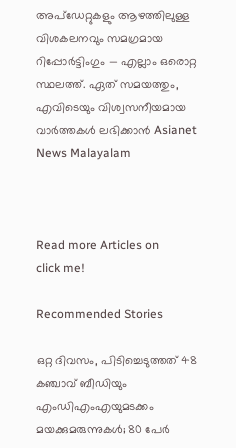അപ്‌ഡേറ്റുകളും ആഴത്തിലുള്ള വിശകലനവും സമഗ്രമായ റിപ്പോർട്ടിംഗും — എല്ലാം ഒരൊറ്റ സ്ഥലത്ത്. ഏത് സമയത്തും, എവിടെയും വിശ്വസനീയമായ വാർത്തകൾ ലഭിക്കാൻ Asianet News Malayalam



Read more Articles on
click me!

Recommended Stories

ഒറ്റ ദിവസം, പിടിച്ചെടുത്തത് 48 കഞ്ചാവ് ബീഡിയും എംഡിഎംഎയുമടക്കം മയക്കുമരുന്നുകൾ; 80 പേർ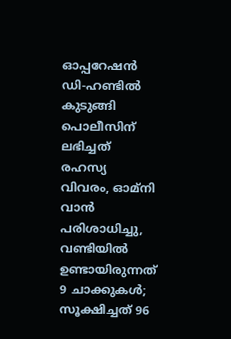ഓപ്പറേഷൻ ഡി-ഹണ്ടിൽ കുടുങ്ങി
പൊലീസിന് ലഭിച്ചത് രഹസ്യ വിവരം, ഓമ്നി വാൻ പരിശാധിച്ചു, വണ്ടിയിൽ ഉണ്ടായിരുന്നത് 9 ചാക്കുകൾ; സൂക്ഷിച്ചത് 96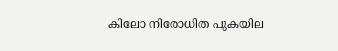കിലോ നിരോധിത പുകയില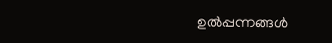ഉല്‍പ്പന്നങ്ങള്‍